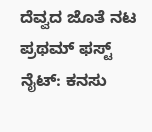ದೆವ್ವದ ಜೊತೆ ನಟ ಪ್ರಥಮ್ ಫಸ್ಟ್ ನೈಟ್: ಕನಸು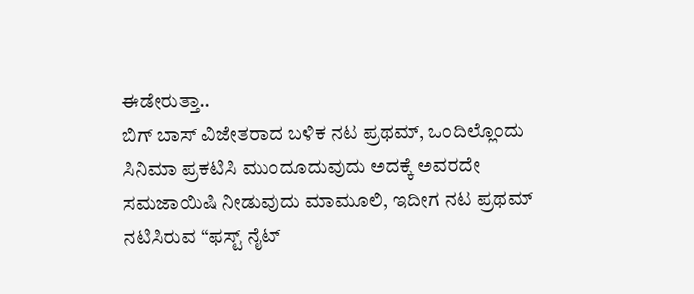ಈಡೇರುತ್ತಾ..
ಬಿಗ್ ಬಾಸ್ ವಿಜೇತರಾದ ಬಳಿಕ ನಟ ಪ್ರಥಮ್, ಒಂದಿಲ್ಲೊಂದು ಸಿನಿಮಾ ಪ್ರಕಟಿಸಿ ಮುಂದೂದುವುದು ಅದಕ್ಕೆ ಅವರದೇ ಸಮಜಾಯಿಷಿ ನೀಡುವುದು ಮಾಮೂಲಿ, ಇದೀಗ ನಟ ಪ್ರಥಮ್ ನಟಿಸಿರುವ “ಫಸ್ಟ್ ನೈಟ್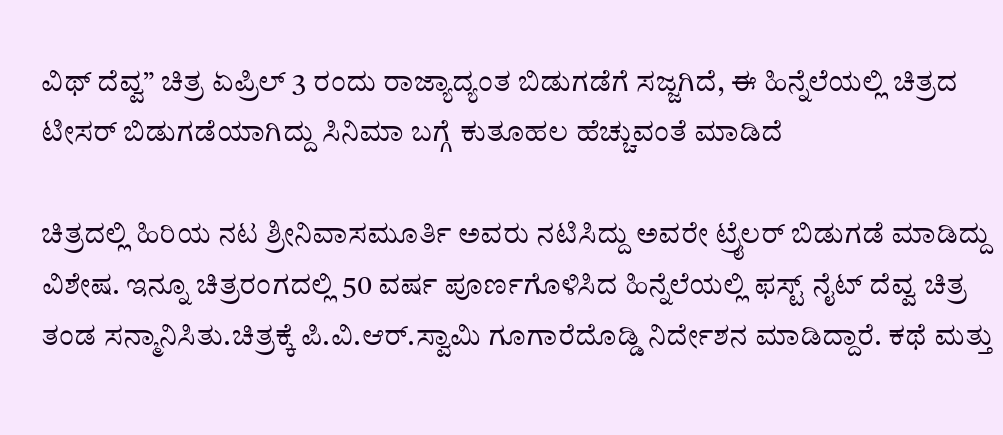ವಿಥ್ ದೆವ್ವ” ಚಿತ್ರ ಏಪ್ರಿಲ್ 3 ರಂದು ರಾಜ್ಯಾದ್ಯಂತ ಬಿಡುಗಡೆಗೆ ಸಜ್ಜಗಿದೆ, ಈ ಹಿನ್ನೆಲೆಯಲ್ಲಿ ಚಿತ್ರದ ಟೀಸರ್ ಬಿಡುಗಡೆಯಾಗಿದ್ದು ಸಿನಿಮಾ ಬಗ್ಗೆ ಕುತೂಹಲ ಹೆಚ್ಚುವಂತೆ ಮಾಡಿದೆ

ಚಿತ್ರದಲ್ಲಿ ಹಿರಿಯ ನಟ ಶ್ರೀನಿವಾಸಮೂರ್ತಿ ಅವರು ನಟಿಸಿದ್ದು ಅವರೇ ಟ್ರೈಲರ್ ಬಿಡುಗಡೆ ಮಾಡಿದ್ದು ವಿಶೇಷ. ಇನ್ನೂ ಚಿತ್ರರಂಗದಲ್ಲಿ 50 ವರ್ಷ ಪೂರ್ಣಗೊಳಿಸಿದ ಹಿನ್ನೆಲೆಯಲ್ಲಿ ಫಸ್ಟ್ ನೈಟ್ ದೆವ್ವ ಚಿತ್ರ ತಂಡ ಸನ್ಮಾನಿಸಿತು.ಚಿತ್ರಕ್ಕೆ ಪಿ.ವಿ.ಆರ್.ಸ್ವಾಮಿ ಗೂಗಾರೆದೊಡ್ಡಿ ನಿರ್ದೇಶನ ಮಾಡಿದ್ದಾರೆ. ಕಥೆ ಮತ್ತು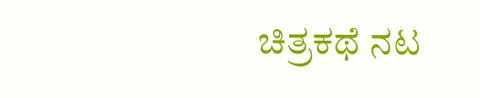ಚಿತ್ರಕಥೆ ನಟ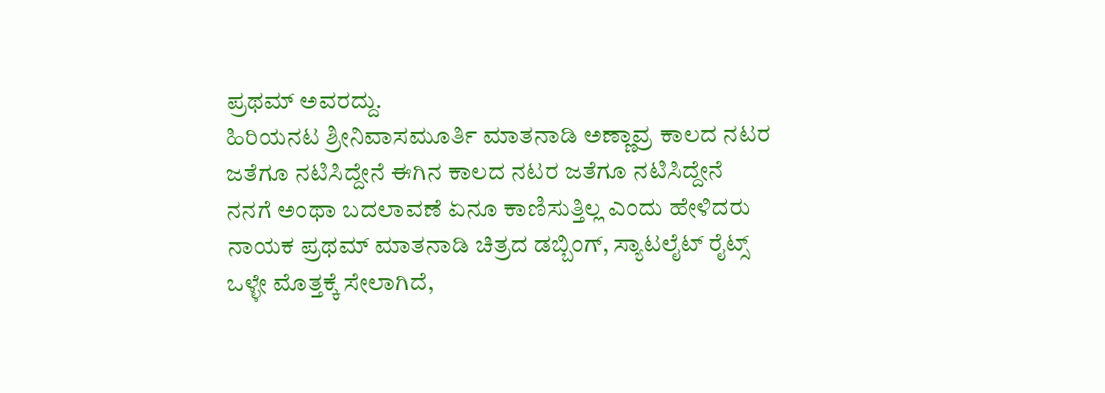ಪ್ರಥಮ್ ಅವರದ್ದು.
ಹಿರಿಯನಟ ಶ್ರೀನಿವಾಸಮೂರ್ತಿ ಮಾತನಾಡಿ ಅಣ್ಣಾವ್ರ ಕಾಲದ ನಟರ ಜತೆಗೂ ನಟಿಸಿದ್ದೇನೆ ಈಗಿನ ಕಾಲದ ನಟರ ಜತೆಗೂ ನಟಿಸಿದ್ದೇನೆ ನನಗೆ ಅಂಥಾ ಬದಲಾವಣೆ ಏನೂ ಕಾಣಿಸುತ್ತಿಲ್ಲ ಎಂದು ಹೇಳಿದರು
ನಾಯಕ ಪ್ರಥಮ್ ಮಾತನಾಡಿ ಚಿತ್ರದ ಡಬ್ಬಿಂಗ್, ಸ್ಯಾಟಲೈಟ್ ರೈಟ್ಸ್ ಒಳ್ಳೇ ಮೊತ್ತಕ್ಕೆ ಸೇಲಾಗಿದೆ,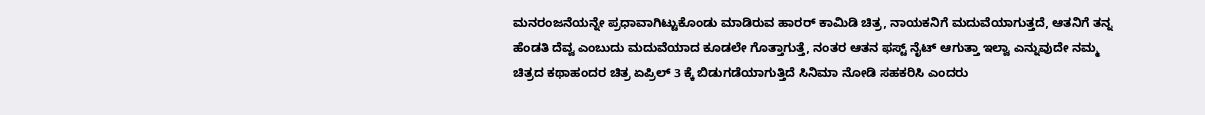ಮನರಂಜನೆಯನ್ನೇ ಪ್ರಧಾವಾಗಿಟ್ಟುಕೊಂಡು ಮಾಡಿರುವ ಹಾರರ್ ಕಾಮಿಡಿ ಚಿತ್ರ, ನಾಯಕನಿಗೆ ಮದುವೆಯಾಗುತ್ತದೆ, ಆತನಿಗೆ ತನ್ನ ಹೆಂಡತಿ ದೆವ್ವ ಎಂಬುದು ಮದುವೆಯಾದ ಕೂಡಲೇ ಗೊತ್ತಾಗುತ್ತೆ, ನಂತರ ಆತನ ಫಸ್ಟ್ ನೈಟ್ ಆಗುತ್ತಾ ಇಲ್ವಾ ಎನ್ನುವುದೇ ನಮ್ಮ ಚಿತ್ರದ ಕಥಾಹಂದರ ಚಿತ್ರ ಏಪ್ರಿಲ್ 3 ಕ್ಕೆ ಬಿಡುಗಡೆಯಾಗುತ್ತಿದೆ ಸಿನಿಮಾ ನೋಡಿ ಸಹಕರಿಸಿ ಎಂದರು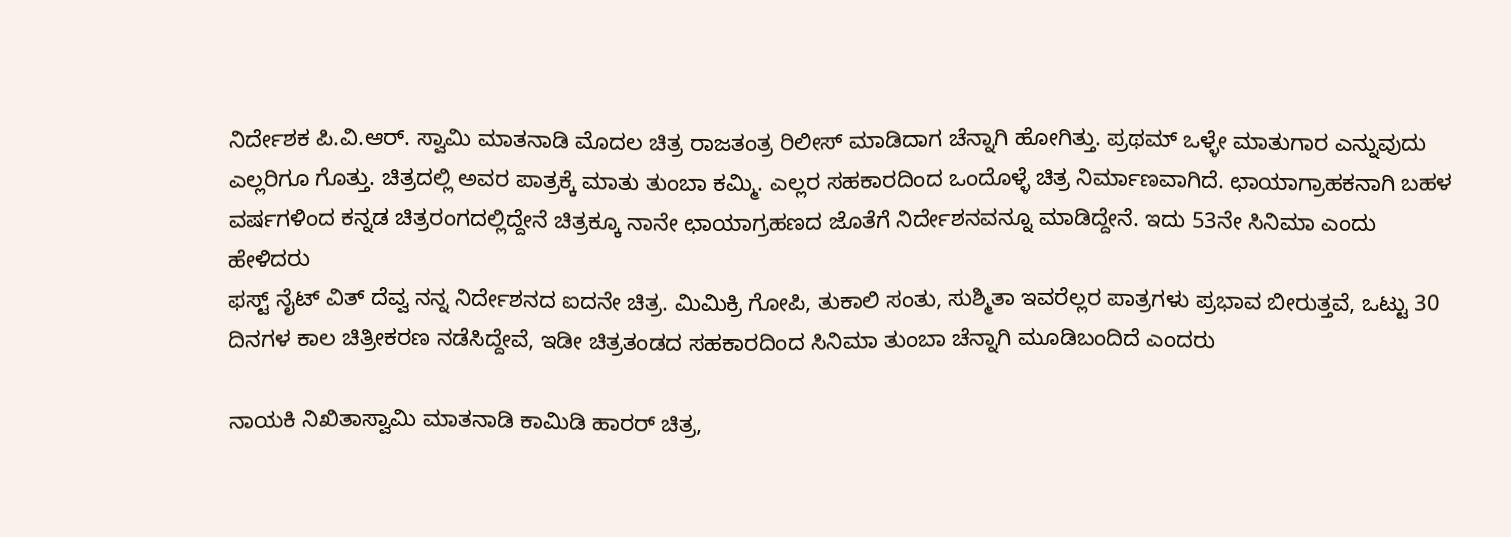ನಿರ್ದೇಶಕ ಪಿ.ವಿ.ಆರ್. ಸ್ವಾಮಿ ಮಾತನಾಡಿ ಮೊದಲ ಚಿತ್ರ ರಾಜತಂತ್ರ ರಿಲೀಸ್ ಮಾಡಿದಾಗ ಚೆನ್ನಾಗಿ ಹೋಗಿತ್ತು. ಪ್ರಥಮ್ ಒಳ್ಳೇ ಮಾತುಗಾರ ಎನ್ನುವುದು ಎಲ್ಲರಿಗೂ ಗೊತ್ತು. ಚಿತ್ರದಲ್ಲಿ ಅವರ ಪಾತ್ರಕ್ಕೆ ಮಾತು ತುಂಬಾ ಕಮ್ಮಿ. ಎಲ್ಲರ ಸಹಕಾರದಿಂದ ಒಂದೊಳ್ಳೆ ಚಿತ್ರ ನಿರ್ಮಾಣವಾಗಿದೆ. ಛಾಯಾಗ್ರಾಹಕನಾಗಿ ಬಹಳ ವರ್ಷಗಳಿಂದ ಕನ್ನಡ ಚಿತ್ರರಂಗದಲ್ಲಿದ್ದೇನೆ ಚಿತ್ರಕ್ಕೂ ನಾನೇ ಛಾಯಾಗ್ರಹಣದ ಜೊತೆಗೆ ನಿರ್ದೇಶನವನ್ನೂ ಮಾಡಿದ್ದೇನೆ. ಇದು 53ನೇ ಸಿನಿಮಾ ಎಂದು ಹೇಳಿದರು
ಫಸ್ಟ್ ನೈಟ್ ವಿತ್ ದೆವ್ವ ನನ್ನ ನಿರ್ದೇಶನದ ಐದನೇ ಚಿತ್ರ. ಮಿಮಿಕ್ರಿ ಗೋಪಿ, ತುಕಾಲಿ ಸಂತು, ಸುಶ್ಮಿತಾ ಇವರೆಲ್ಲರ ಪಾತ್ರಗಳು ಪ್ರಭಾವ ಬೀರುತ್ತವೆ, ಒಟ್ಟು 30 ದಿನಗಳ ಕಾಲ ಚಿತ್ರೀಕರಣ ನಡೆಸಿದ್ದೇವೆ, ಇಡೀ ಚಿತ್ರತಂಡದ ಸಹಕಾರದಿಂದ ಸಿನಿಮಾ ತುಂಬಾ ಚೆನ್ನಾಗಿ ಮೂಡಿಬಂದಿದೆ ಎಂದರು

ನಾಯಕಿ ನಿಖಿತಾಸ್ವಾಮಿ ಮಾತನಾಡಿ ಕಾಮಿಡಿ ಹಾರರ್ ಚಿತ್ರ,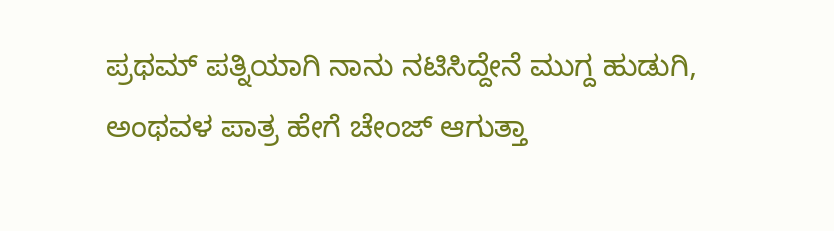ಪ್ರಥಮ್ ಪತ್ನಿಯಾಗಿ ನಾನು ನಟಿಸಿದ್ದೇನೆ ಮುಗ್ದ ಹುಡುಗಿ, ಅಂಥವಳ ಪಾತ್ರ ಹೇಗೆ ಚೇಂಜ್ ಆಗುತ್ತಾ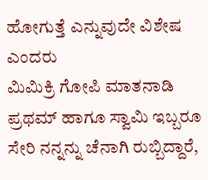ಹೋಗುತ್ತೆ ಎನ್ನುವುದೇ ವಿಶೇಷ ಎಂದರು
ಮಿಮಿಕ್ರಿ ಗೋಪಿ ಮಾತನಾಡಿ ಪ್ರಥಮ್ ಹಾಗೂ ಸ್ವಾಮಿ ಇಬ್ಬರೂ ಸೇರಿ ನನ್ನನ್ನು ಚೆನಾಗಿ ರುಬ್ಬಿದ್ದಾರೆ,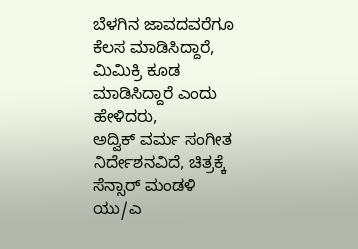ಬೆಳಗಿನ ಜಾವದವರೆಗೂ ಕೆಲಸ ಮಾಡಿಸಿದ್ದಾರೆ, ಮಿಮಿಕ್ರಿ ಕೂಡ ಮಾಡಿಸಿದ್ದಾರೆ ಎಂದು ಹೇಳಿದರು,
ಅದ್ವಿಕ್ ವರ್ಮ ಸಂಗೀತ ನಿರ್ದೇಶನವಿದೆ, ಚಿತ್ರಕ್ಕೆ ಸೆನ್ಸಾರ್ ಮಂಡಳಿ ಯು/ಎ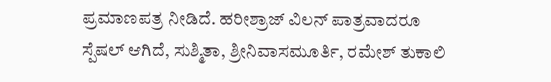ಪ್ರಮಾಣಪತ್ರ ನೀಡಿದೆ. ಹರೀಶ್ರಾಜ್ ವಿಲನ್ ಪಾತ್ರವಾದರೂ ಸ್ಪೆಷಲ್ ಆಗಿದೆ, ಸುಶ್ಮಿತಾ, ಶ್ರೀನಿವಾಸಮೂರ್ತಿ, ರಮೇಶ್ ತುಕಾಲಿ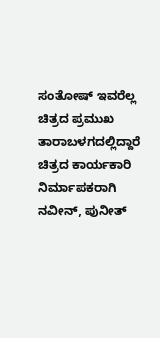ಸಂತೋಷ್ ಇವರೆಲ್ಲ ಚಿತ್ರದ ಪ್ರಮುಖ ತಾರಾಬಳಗದಲ್ಲಿದ್ದಾರೆ ಚಿತ್ರದ ಕಾರ್ಯಕಾರಿ ನಿರ್ಮಾಪಕರಾಗಿ ನವೀನ್, ಪುನೀತ್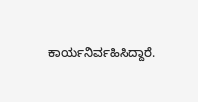ಕಾರ್ಯನಿರ್ವಹಿಸಿದ್ದಾರೆ.